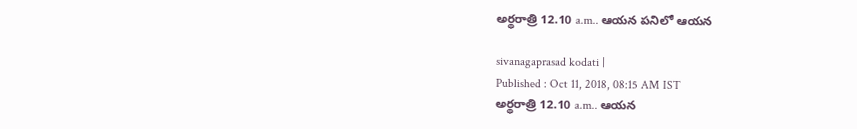అర్థరాత్రి 12.10 a.m.. ఆయన పనిలో ఆయన

sivanagaprasad kodati |
Published : Oct 11, 2018, 08:15 AM IST
అర్థరాత్రి 12.10 a.m.. ఆయన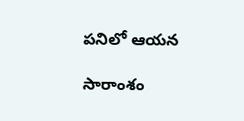పనిలో ఆయన

సారాంశం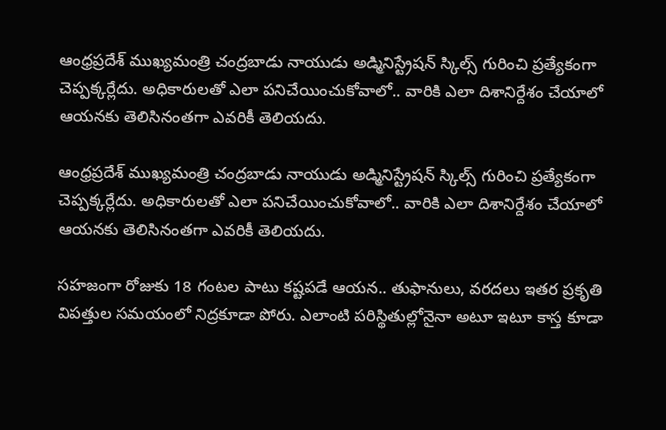ఆంధ్రప్రదేశ్ ముఖ్యమంత్రి చంద్రబాడు నాయుడు అడ్మినిస్ట్రేషన్ స్కిల్స్ గురించి ప్రత్యేకంగా చెప్పక్కర్లేదు. అధికారులతో ఎలా పనిచేయించుకోవాలో.. వారికి ఎలా దిశానిర్దేశం చేయాలో ఆయనకు తెలిసినంతగా ఎవరికీ తెలియదు.

ఆంధ్రప్రదేశ్ ముఖ్యమంత్రి చంద్రబాడు నాయుడు అడ్మినిస్ట్రేషన్ స్కిల్స్ గురించి ప్రత్యేకంగా చెప్పక్కర్లేదు. అధికారులతో ఎలా పనిచేయించుకోవాలో.. వారికి ఎలా దిశానిర్దేశం చేయాలో ఆయనకు తెలిసినంతగా ఎవరికీ తెలియదు.

సహజంగా రోజుకు 18 గంటల పాటు కష్టపడే ఆయన.. తుఫానులు, వరదలు ఇతర ప్రకృతి విపత్తుల సమయంలో నిద్రకూడా పోరు. ఎలాంటి పరిస్థితుల్లోనైనా అటూ ఇటూ కాస్త కూడా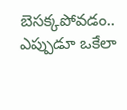బెసక్కపోవడం.. ఎప్పుడూ ఒకేలా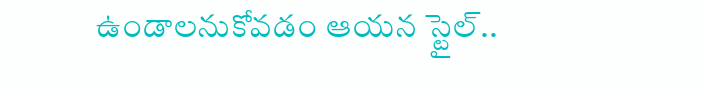ఉండాలనుకోవడం ఆయన స్టైల్..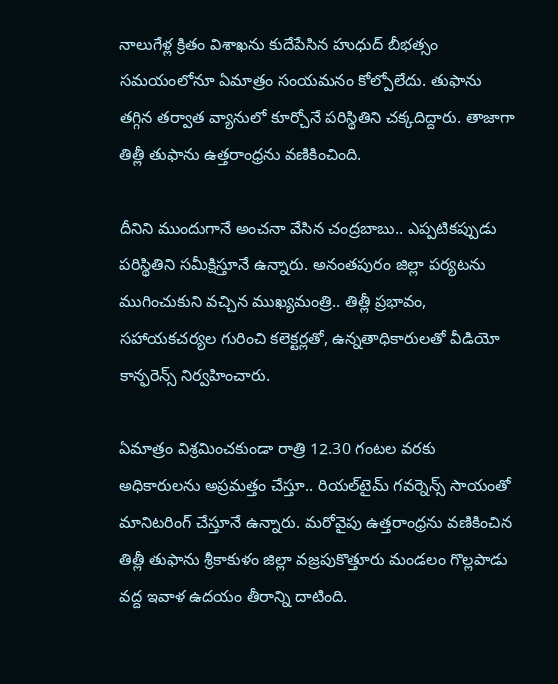నాలుగేళ్ల క్రితం విశాఖను కుదేపేసిన హుధుద్ బీభత్సం సమయంలోనూ ఏమాత్రం సంయమనం కోల్పోలేదు. తుఫాను తగ్గిన తర్వాత వ్యానులో కూర్చోనే పరిస్థితిని చక్కదిద్దారు. తాజాగా తిత్లీ తుఫాను ఉత్తరాంధ్రను వణికించింది.

దీనిని ముందుగానే అంచనా వేసిన చంద్రబాబు.. ఎప్పటికప్పుడు పరిస్థితిని సమీక్షిస్తూనే ఉన్నారు. అనంతపురం జిల్లా పర్యటను ముగించుకుని వచ్చిన ముఖ్యమంత్రి.. తిత్లీ ప్రభావం, సహాయకచర్యల గురించి కలెక్టర్లతో, ఉన్నతాధికారులతో వీడియో కాన్ఫరెన్స్ నిర్వహించారు.

ఏమాత్రం విశ్రమించకుండా రాత్రి 12.30 గంటల వరకు అధికారులను అప్రమత్తం చేస్తూ.. రియల్‌టైమ్ గవర్నెన్స్ సాయంతో మానిటరింగ్ చేస్తూనే ఉన్నారు. మరోవైపు ఉత్తరాంధ్రను వణికించిన తిత్లీ తుఫాను శ్రీకాకుళం జిల్లా వజ్రపుకొత్తూరు మండలం గొల్లపాడు వద్ద ఇవాళ ఉదయం తీరాన్ని దాటింది.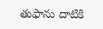తుఫాను దాటికి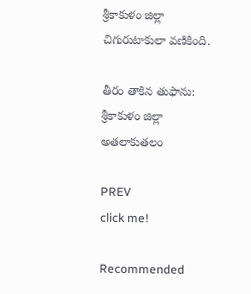శ్రీకాకుళం జిల్లా చిగురుటాకులా వణికింది.

తీరం తాకిన తుఫాను: శ్రీకాకుళం జిల్లా అతలాకుతలం

PREV
click me!

Recommended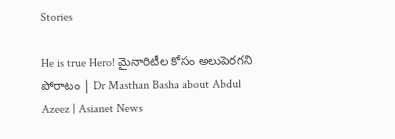Stories

He is true Hero! మైనారిటీల కోసం అలుపెరగని పోరాటం | Dr Masthan Basha about Abdul Azeez | Asianet News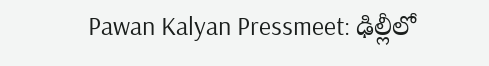Pawan Kalyan Pressmeet: ఢిల్లీలో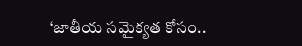‘జాతీయ సమైక్యత కోసం..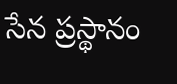సేన ప్రస్థానం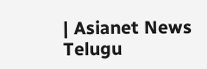| Asianet News Telugu